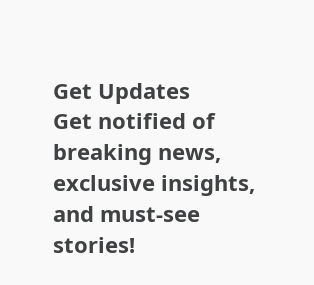Get Updates
Get notified of breaking news, exclusive insights, and must-see stories!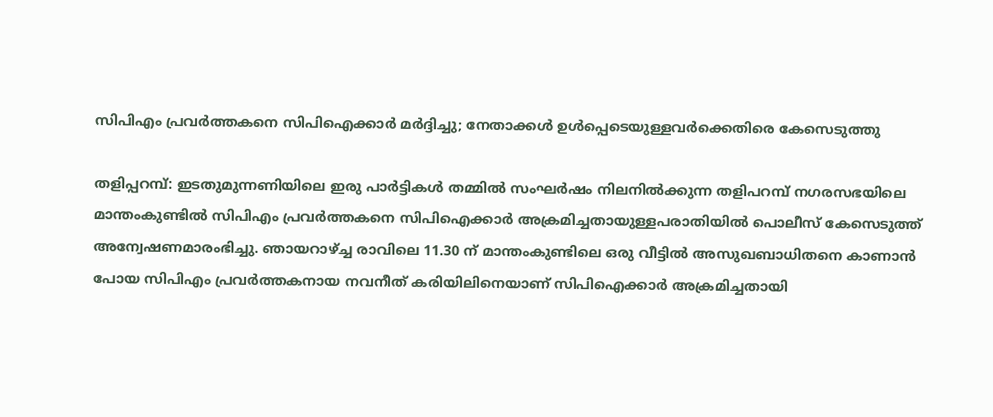സിപിഎം പ്രവര്‍ത്തകനെ സിപിഐക്കാര്‍ മര്‍ദ്ദിച്ചു; നേതാക്കള്‍ ഉള്‍പ്പെടെയുള്ളവര്‍ക്കെതിരെ കേസെടുത്തു

തളിപ്പറമ്പ്: ഇടതുമുന്നണിയിലെ ഇരു പാര്‍ട്ടികള്‍ തമ്മില്‍ സംഘര്‍ഷം നിലനില്‍ക്കുന്ന തളിപറമ്പ് നഗരസഭയിലെ മാന്തംകുണ്ടില്‍ സിപിഎം പ്രവര്‍ത്തകനെ സിപിഐക്കാര്‍ അക്രമിച്ചതായുള്ളപരാതിയില്‍ പൊലീസ് കേസെടുത്ത് അന്വേഷണമാരംഭിച്ചു. ഞായറാഴ്ച്ച രാവിലെ 11.30 ന് മാന്തംകുണ്ടിലെ ഒരു വീട്ടില്‍ അസുഖബാധിതനെ കാണാന്‍ പോയ സിപിഎം പ്രവര്‍ത്തകനായ നവനീത് കരിയിലിനെയാണ് സിപിഐക്കാര്‍ അക്രമിച്ചതായി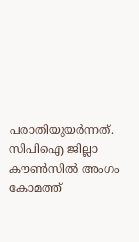പരാതിയുയര്‍ന്നത്. സിപിഐ ജില്ലാ കൗണ്‍സില്‍ അംഗം കോമത്ത്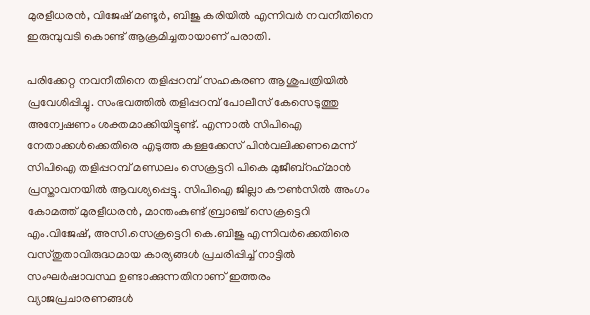മുരളീധരന്‍, വിജേഷ് മണ്ടൂര്‍, ബിജു കരിയില്‍ എന്നിവര്‍ നവനീതിനെ ഇരുമ്പുവടി കൊണ്ട് ആക്രമിച്ചതായാണ് പരാതി.

പരിക്കേറ്റ നവനീതിനെ തളിപ്പറമ്പ് സഹകരണ ആശുപത്രിയില്‍ പ്രവേശിപ്പിച്ചു. സംഭവത്തില്‍ തളിപ്പറമ്പ് പോലീസ് കേസെടുത്തു അന്വേഷണം ശക്തമാക്കിയിട്ടുണ്ട്. എന്നാല്‍ സിപിഐ നേതാക്കള്‍ക്കെതിരെ എടുത്ത കള്ളക്കേസ് പിന്‍വലിക്കണമെന്ന് സിപിഐ തളിപ്പറമ്പ് മണ്ഡലം സെക്രട്ടറി പികെ മുജീബ്റഹ്‌മാന്‍ പ്രസ്താവനയില്‍ ആവശ്യപ്പെട്ടു. സിപിഐ ജില്ലാ കൗണ്‍സില്‍ അംഗം കോമത്ത് മുരളീധരന്‍, മാന്തംകുണ്ട് ബ്രാഞ്ച് സെക്രട്ടെറി എം.വിജേഷ്, അസി.സെക്രട്ടെറി കെ.ബിജു എന്നിവര്‍ക്കെതിരെ വസ്തുതാവിരുദ്ധമായ കാര്യങ്ങള്‍ പ്രചരിപ്പിച്ച് നാട്ടില്‍ സംഘര്‍ഷാവസ്ഥ ഉണ്ടാക്കുന്നതിനാണ് ഇത്തരം വ്യാജപ്രചാരണങ്ങള്‍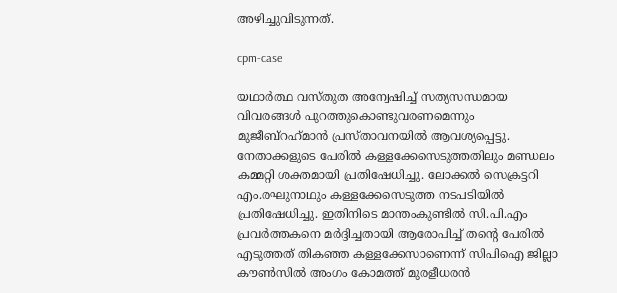അഴിച്ചുവിടുന്നത്.

cpm-case

യഥാര്‍ത്ഥ വസ്തുത അന്വേഷിച്ച് സത്യസന്ധമായ വിവരങ്ങള്‍ പുറത്തുകൊണ്ടുവരണമെന്നും മുജീബ്റഹ്‌മാന്‍ പ്രസ്താവനയില്‍ ആവശ്യപ്പെട്ടു. നേതാക്കളുടെ പേരില്‍ കള്ളക്കേസെടുത്തതിലും മണ്ഡലം കമ്മറ്റി ശക്തമായി പ്രതിഷേധിച്ചു. ലോക്കല്‍ സെക്രട്ടറി എം.രഘുനാഥും കള്ളക്കേസെടുത്ത നടപടിയില്‍ പ്രതിഷേധിച്ചു. ഇതിനിടെ മാന്തംകുണ്ടില്‍ സി.പി.എം പ്രവര്‍ത്തകനെ മര്‍ദ്ദിച്ചതായി ആരോപിച്ച് തന്റെ പേരില്‍ എടുത്തത് തികഞ്ഞ കള്ളക്കേസാണെന്ന് സിപിഐ ജില്ലാ കൗണ്‍സില്‍ അംഗം കോമത്ത് മുരളീധരന്‍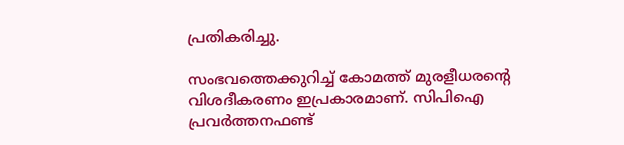പ്രതികരിച്ചു.

സംഭവത്തെക്കുറിച്ച് കോമത്ത് മുരളീധരന്റെ വിശദീകരണം ഇപ്രകാരമാണ്. സിപിഐ പ്രവര്‍ത്തനഫണ്ട്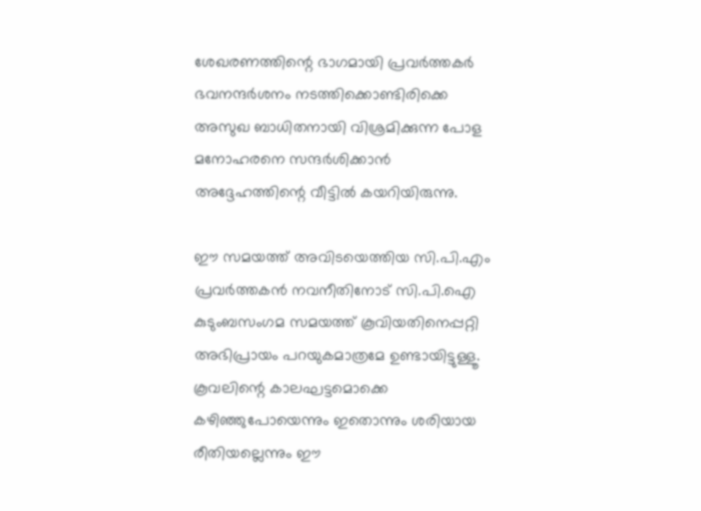ശേഖരണത്തിന്റെ ഭാഗമായി പ്രവര്‍ത്തകര്‍ ഭവനന്ദര്‍ശനം നടത്തിക്കൊണ്ടിരിക്കെ അസുഖ ബാധിതനായി വിശ്രമിക്കുന്ന പോള മനോഹരനെ സന്ദര്‍ശിക്കാന്‍ അദ്ദേഹത്തിന്റെ വീട്ടില്‍ കയറിയിരുന്നു.

ഈ സമയത്ത് അവിടയെത്തിയ സി.പി.എം പ്രവര്‍ത്തകന്‍ നവനീതിനോട് സി.പി.ഐ കുടുംബസംഗമ സമയത്ത് കൂവിയതിനെപ്പറ്റി അഭിപ്രായം പറയുകമാത്രമേ ഉണ്ടായിട്ടുള്ളൂ. കൂവലിന്റെ കാലഘട്ടമൊക്കെ കഴിഞ്ഞുപോയെന്നും ഇതൊന്നും ശരിയായ രീതിയല്ലെന്നും ഈ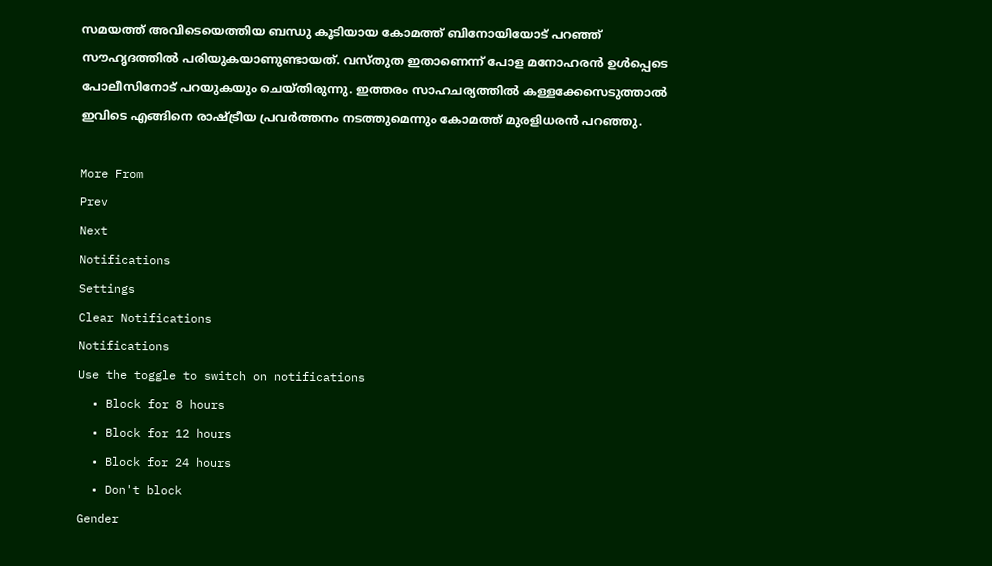സമയത്ത് അവിടെയെത്തിയ ബന്ധു കൂടിയായ കോമത്ത് ബിനോയിയോട് പറഞ്ഞ് സൗഹൃദത്തില്‍ പരിയുകയാണുണ്ടായത്. വസ്തുത ഇതാണെന്ന് പോള മനോഹരന്‍ ഉള്‍പ്പെടെ പോലീസിനോട് പറയുകയും ചെയ്തിരുന്നു. ഇത്തരം സാഹചര്യത്തില്‍ കള്ളക്കേസെടുത്താല്‍ ഇവിടെ എങ്ങിനെ രാഷ്ട്രീയ പ്രവര്‍ത്തനം നടത്തുമെന്നും കോമത്ത് മുരളിധരന്‍ പറഞ്ഞു.

More From
Prev
Next
Notifications
Settings
Clear Notifications
Notifications
Use the toggle to switch on notifications
  • Block for 8 hours
  • Block for 12 hours
  • Block for 24 hours
  • Don't block
Gender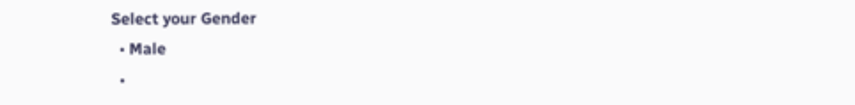Select your Gender
  • Male
  •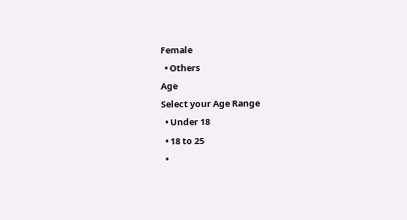Female
  • Others
Age
Select your Age Range
  • Under 18
  • 18 to 25
  •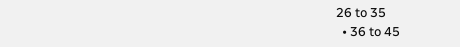26 to 35
  • 36 to 45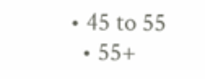• 45 to 55
  • 55+